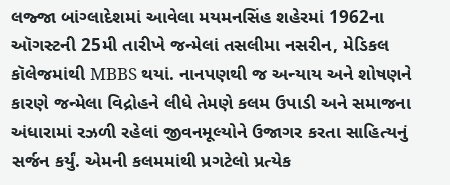લજ્જા બાંગ્લાદેશમાં આવેલા મયમનસિંહ શહેરમાં 1962ના ઑગસ્ટની 25મી તારીખે જન્મેલાં તસલીમા નસરીન, મેડિકલ કૉલેજમાંથી MBBS થયાં. નાનપણથી જ અન્યાય અને શોષણને કારણે જન્મેલા વિદ્રોહને લીધે તેમણે કલમ ઉપાડી અને સમાજના અંધારામાં રઝળી રહેલાં જીવનમૂલ્યોને ઉજાગર કરતા સાહિત્યનું સર્જન કર્યું. એમની કલમમાંથી પ્રગટેલો પ્રત્યેક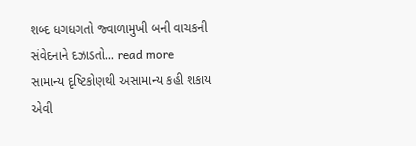શબ્દ ધગધગતો જ્વાળામુખી બની વાચકની સંવેદનાને દઝાડતો... read more
સામાન્ય દૃષ્ટિકોણથી અસામાન્ય કહી શકાય એવી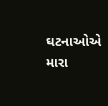ઘટનાઓએ મારા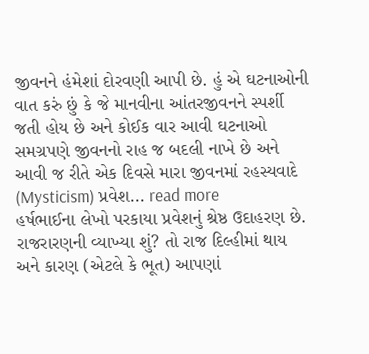જીવનને હંમેશાં દોરવણી આપી છે. હું એ ઘટનાઓની વાત કરું છું કે જે માનવીના આંતરજીવનને સ્પર્શી જતી હોય છે અને કોઈક વાર આવી ઘટનાઓ સમગ્રપણે જીવનનો રાહ જ બદલી નાખે છે અને આવી જ રીતે એક દિવસે મારા જીવનમાં રહસ્યવાદે (Mysticism) પ્રવેશ... read more
હર્ષભાઈના લેખો પરકાયા પ્રવેશનું શ્રેષ્ઠ ઉદાહરણ છે. રાજરારણની વ્યાખ્યા શું? તો રાજ દિલ્હીમાં થાય અને કારણ (એટલે કે ભૂત) આપણાં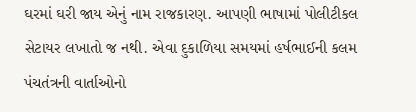ઘરમાં ઘરી જાય એનું નામ રાજકારણ. આપણી ભાષામાં પોલીટીકલ સેટાયર લખાતો જ નથી. એવા દુકાળિયા સમયમાં હર્ષભાઈની કલમ પંચતંત્રની વાર્તાઓનો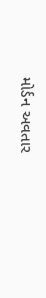મોર્ડન અવતાર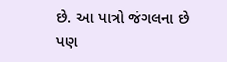છે. આ પાત્રો જંગલના છે પણ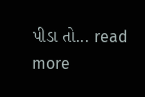પીડા તો... read more